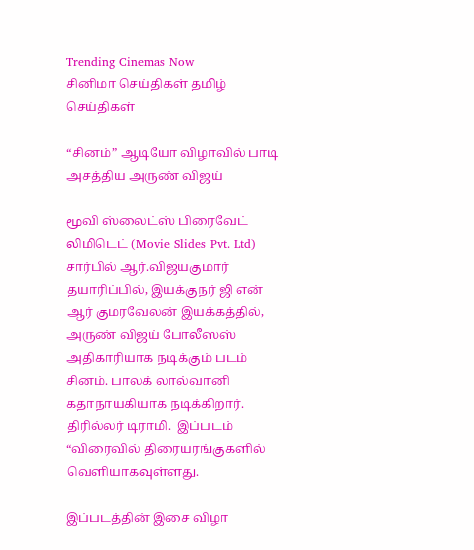Trending Cinemas Now
சினிமா செய்திகள் தமிழ் செய்திகள்

“சினம்” ஆடியோ விழாவில் பாடி அசத்திய அருண் விஜய்

மூவி ஸ்லைட்ஸ் பிரைவேட் லிமிடெட் (Movie Slides Pvt. Ltd) சார்பில் ஆர்.விஜயகுமார் தயாரிப்பில், இயக்குநர் ஜி என் ஆர் குமரவேலன் இயக்கத்தில், அருண் விஜய் போலீஸஸ்  அதிகாரியாக நடிக்கும் படம் சினம். பாலக் லால்வானி கதாநாயகியாக நடிக்கிறார்.  திரில்லர் டிராமி.  இப்படம் “விரைவில் திரையரங்குகளில் வெளியாகவுள்ளது.

இப்படத்தின் இசை விழா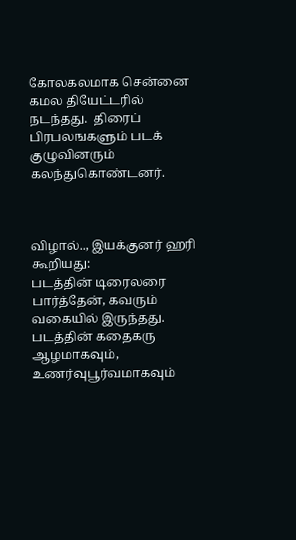கோலகலமாக சென்னை கமல தியேட்டரில் நடந்தது.  திரைப் பிரபலஙகளும் படக் குழுவினரும் கலந்துகொண்டனர்.



விழால்.., இயக்குனர் ஹரி கூறியது:
படத்தின் டிரைலரை  பார்த்தேன், கவரும் வகையில் இருந்தது. படத்தின் கதைகரு ஆழமாகவும், உணர்வுபூர்வமாகவும்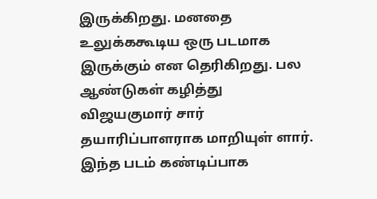இருக்கிறது. மனதை உலுக்ககூடிய ஒரு படமாக இருக்கும் என தெரிகிறது. பல ஆண்டுகள் கழித்து விஜயகுமார் சார் தயாரிப்பாளராக மாறியுள் ளார். இந்த படம் கண்டிப்பாக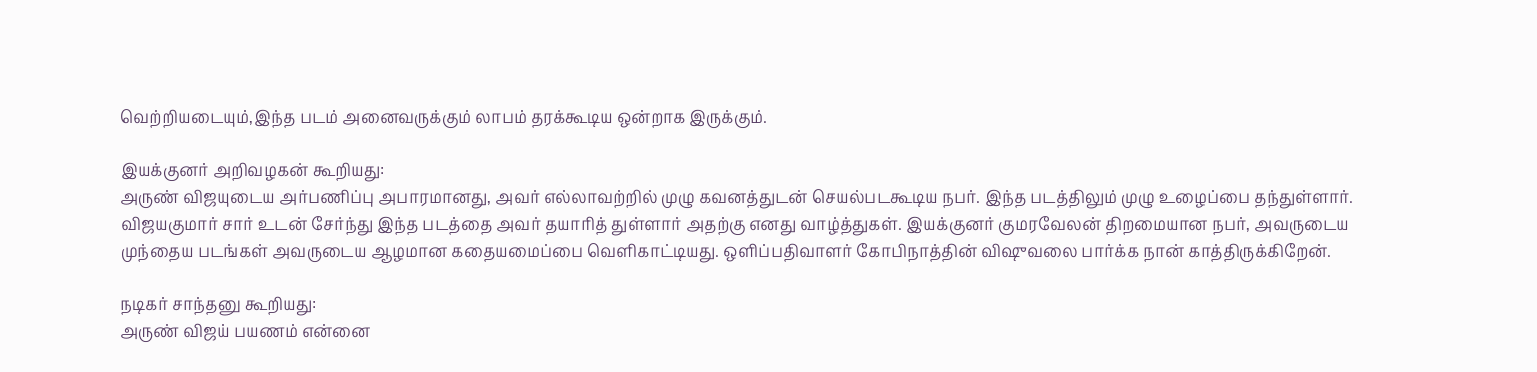வெற்றியடையும்,இந்த படம் அனைவருக்கும் லாபம் தரக்கூடிய ஒன்றாக இருக்கும்.

இயக்குனர் அறிவழகன் கூறியது:
அருண் விஜயுடைய அர்பணிப்பு அபாரமானது, அவர் எல்லாவற்றில் முழு கவனத்துடன் செயல்படகூடிய நபர். இந்த படத்திலும் முழு உழைப்பை தந்துள்ளார். விஜயகுமார் சார் உடன் சேர்ந்து இந்த படத்தை அவர் தயாரித் துள்ளார் அதற்கு எனது வாழ்த்துகள். இயக்குனர் குமரவேலன் திறமையான நபர், அவருடைய முந்தைய படங்கள் அவருடைய ஆழமான கதையமைப்பை வெளிகாட்டியது. ஒளிப்பதிவாளர் கோபிநாத்தின் விஷுவலை பார்க்க நான் காத்திருக்கிறேன்.

நடிகர் சாந்தனு கூறியது:
அருண் விஜய் பயணம் என்னை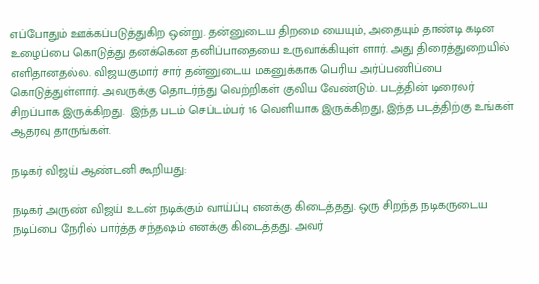எப்போதும் ஊக்கப்படுத்துகிற ஒன்று. தன்னுடைய திறமை யையும், அதையும் தாண்டி கடின உழைப்பை கொடுத்து தனக்கென தனிப்பாதையை உருவாக்கியுள் ளார். அது திரைத்துறையில் எளிதானதல்ல. விஜயகுமார் சார் தன்னுடைய மகனுக்காக பெரிய அர்ப்பணிப்பை கொடுத்துள்ளார். அவருக்கு தொடர்ந்து வெற்றிகள் குவிய வேண்டும். படத்தின் டிரைலர் சிறப்பாக இருக்கிறது.  இந்த படம் செப்டம்பர் 16 வெளியாக இருக்கிறது, இந்த படத்திற்கு உங்கள் ஆதரவு தாருங்கள்.

நடிகர் விஜய் ஆண்டனி கூறியது:

நடிகர் அருண் விஜய் உடன் நடிக்கும் வாய்ப்பு எனக்கு கிடைத்தது. ஒரு சிறந்த நடிகருடைய நடிப்பை நேரில் பார்த்த சந்தஷம் எனக்கு கிடைத்தது. அவர்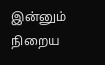இன்னும் நிறைய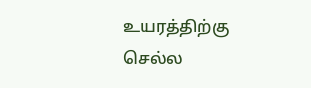உயரத்திற்கு செல்ல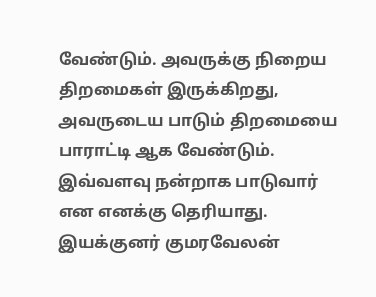வேண்டும். அவருக்கு நிறைய திறமைகள் இருக்கிறது, அவருடைய பாடும் திறமையை பாராட்டி ஆக வேண்டும். இவ்வளவு நன்றாக பாடுவார் என எனக்கு தெரியாது. இயக்குனர் குமரவேலன்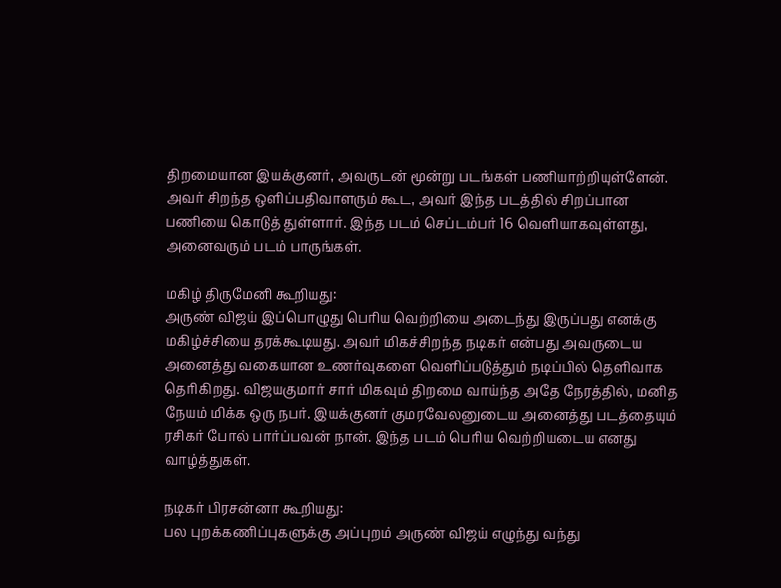திறமையான இயக்குனர், அவருடன் மூன்று படங்கள் பணியாற்றியுள்ளேன். அவர் சிறந்த ஒளிப்பதிவாளரும் கூட, அவர் இந்த படத்தில் சிறப்பான பணியை கொடுத் துள்ளார். இந்த படம் செப்டம்பர் 16 வெளியாகவுள்ளது, அனைவரும் படம் பாருங்கள்.

மகிழ் திருமேனி கூறியது:
அருண் விஜய் இப்பொழுது பெரிய வெற்றியை அடைந்து இருப்பது எனக்கு மகிழ்ச்சியை தரக்கூடியது. அவர் மிகச்சிறந்த நடிகர் என்பது அவருடைய அனைத்து வகையான உணர்வுகளை வெளிப்படுத்தும் நடிப்பில் தெளிவாக தெரிகிறது. விஜயகுமார் சார் மிகவும் திறமை வாய்ந்த அதே நேரத்தில், மனித நேயம் மிக்க ஒரு நபர். இயக்குனர் குமரவேலனுடைய அனைத்து படத்தையும் ரசிகர் போல் பார்ப்பவன் நான். இந்த படம் பெரிய வெற்றியடைய எனது வாழ்த்துகள்.

நடிகர் பிரசன்னா கூறியது:
பல புறக்கணிப்புகளுக்கு அப்புறம் அருண் விஜய் எழுந்து வந்து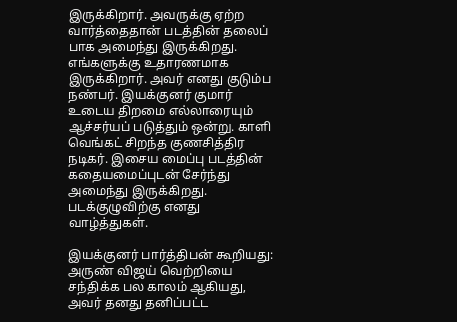இருக்கிறார். அவருக்கு ஏற்ற வார்த்தைதான் படத்தின் தலைப் பாக அமைந்து இருக்கிறது. எங்களுக்கு உதாரணமாக இருக்கிறார். அவர் எனது குடும்ப நண்பர். இயக்குனர் குமார் உடைய திறமை எல்லாரையும் ஆச்சர்யப் படுத்தும் ஒன்று. காளி வெங்கட் சிறந்த குணசித்திர நடிகர். இசைய மைப்பு படத்தின் கதையமைப்புடன் சேர்ந்து அமைந்து இருக்கிறது. படக்குழுவிற்கு எனது வாழ்த்துகள்.

இயக்குனர் பார்த்திபன் கூறியது:
அருண் விஜய் வெற்றியை சந்திக்க பல காலம் ஆகியது, அவர் தனது தனிப்பட்ட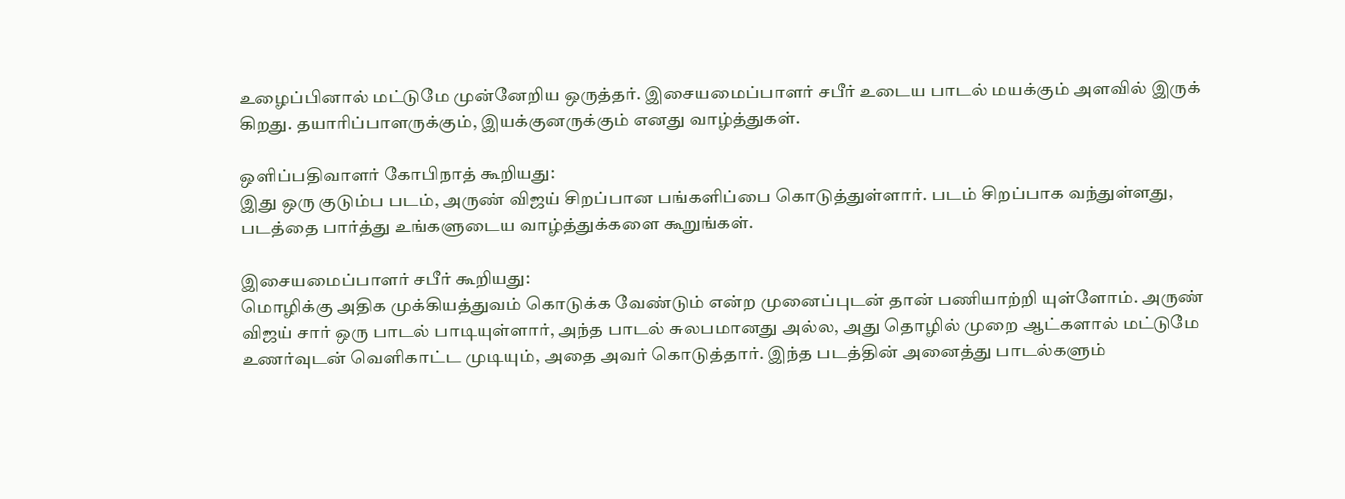உழைப்பினால் மட்டுமே முன்னேறிய ஒருத்தர். இசையமைப்பாளர் சபீர் உடைய பாடல் மயக்கும் அளவில் இருக் கிறது. தயாரிப்பாளருக்கும், இயக்குனருக்கும் எனது வாழ்த்துகள்.

ஒளிப்பதிவாளர் கோபிநாத் கூறியது:
இது ஒரு குடும்ப படம், அருண் விஜய் சிறப்பான பங்களிப்பை கொடுத்துள்ளார். படம் சிறப்பாக வந்துள்ளது, படத்தை பார்த்து உங்களுடைய வாழ்த்துக்களை கூறுங்கள்.

இசையமைப்பாளர் சபீர் கூறியது:
மொழிக்கு அதிக முக்கியத்துவம் கொடுக்க வேண்டும் என்ற முனைப்புடன் தான் பணியாற்றி யுள்ளோம். அருண் விஜய் சார் ஒரு பாடல் பாடியுள்ளார், அந்த பாடல் சுலபமானது அல்ல, அது தொழில் முறை ஆட்களால் மட்டுமே உணர்வுடன் வெளிகாட்ட முடியும், அதை அவர் கொடுத்தார். இந்த படத்தின் அனைத்து பாடல்களும்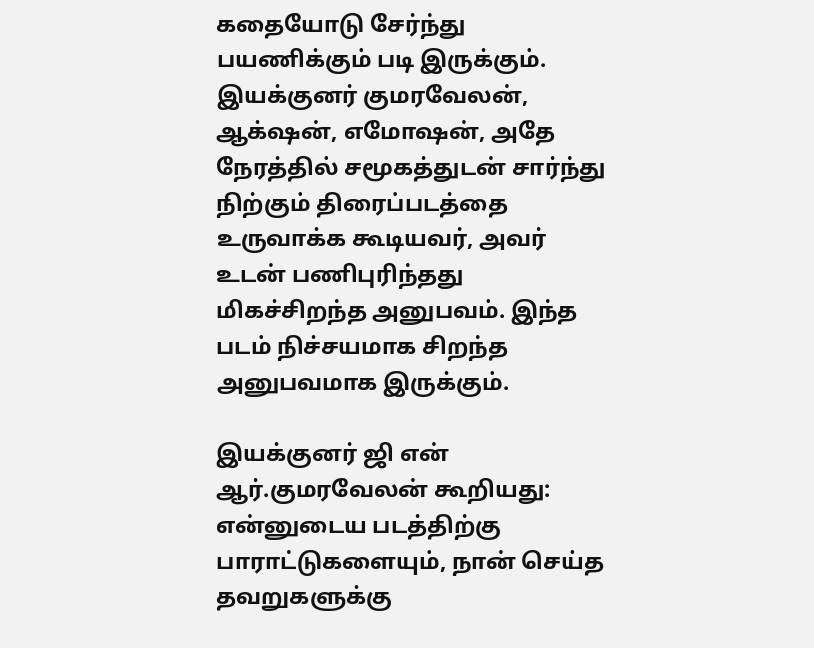கதையோடு சேர்ந்து பயணிக்கும் படி இருக்கும். இயக்குனர் குமரவேலன், ஆக்‌ஷன், எமோஷன், அதே நேரத்தில் சமூகத்துடன் சார்ந்து நிற்கும் திரைப்படத்தை உருவாக்க கூடியவர், அவர் உடன் பணிபுரிந்தது மிகச்சிறந்த அனுபவம். இந்த படம் நிச்சயமாக சிறந்த அனுபவமாக இருக்கும்.

இயக்குனர் ஜி என்    ஆர்.குமரவேலன் கூறியது:
என்னுடைய படத்திற்கு பாராட்டுகளையும், நான் செய்த தவறுகளுக்கு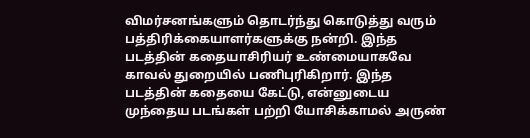விமர்சனங்களும் தொடர்ந்து கொடுத்து வரும் பத்திரிக்கையாளர்களுக்கு நன்றி. இந்த படத்தின் கதையாசிரியர் உண்மையாகவே காவல் துறையில் பணிபுரிகிறார். இந்த படத்தின் கதையை கேட்டு, என்னுடைய முந்தைய படங்கள் பற்றி யோசிக்காமல் அருண்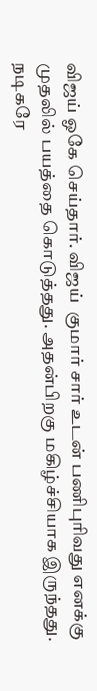விஜய் ஓகே செய்தார். விஜய்  குமார் சார் உடன் பணிபுரிவது எனக்கு முதலில் பயத்தை கொடுத்தது. அதன்பிறகு மகிழ்ச்சியாக இருந்தது. நடிகரே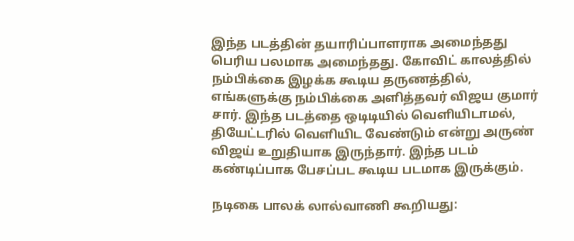இந்த படத்தின் தயாரிப்பாளராக அமைந்தது பெரிய பலமாக அமைந்தது. கோவிட் காலத்தில் நம்பிக்கை இழக்க கூடிய தருணத்தில், எங்களுக்கு நம்பிக்கை அளித்தவர் விஜய குமார் சார். இந்த படத்தை ஒடிடியில் வெளியிடாமல், தியேட்டரில் வெளியிட வேண்டும் என்று அருண் விஜய் உறுதியாக இருந்தார். இந்த படம் கண்டிப்பாக பேசப்பட கூடிய படமாக இருக்கும்.

நடிகை பாலக் லால்வாணி கூறியது: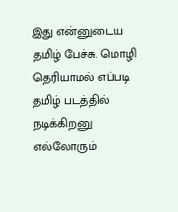இது என்னுடைய தமிழ் பேச்சு. மொழி தெரியாமல் எப்படி தமிழ் படத்தில் நடிக்கிறனு எல்லோரும்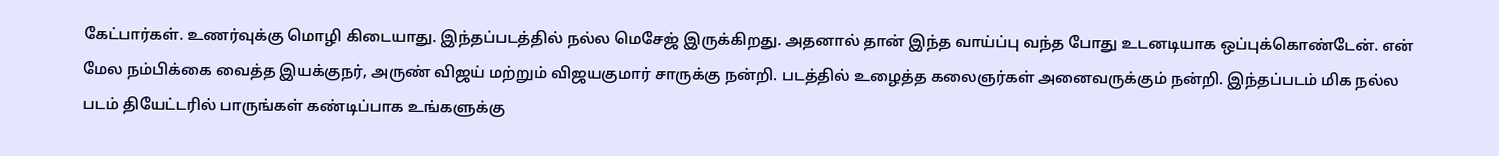கேட்பார்கள். உணர்வுக்கு மொழி கிடையாது. இந்தப்படத்தில் நல்ல மெசேஜ் இருக்கிறது. அதனால் தான் இந்த வாய்ப்பு வந்த போது உடனடியாக ஒப்புக்கொண்டேன். என் மேல நம்பிக்கை வைத்த இயக்குநர், அருண் விஜய் மற்றும் விஜயகுமார் சாருக்கு நன்றி. படத்தில் உழைத்த கலைஞர்கள் அனைவருக்கும் நன்றி. இந்தப்படம் மிக நல்ல படம் தியேட்டரில் பாருங்கள் கண்டிப்பாக உங்களுக்கு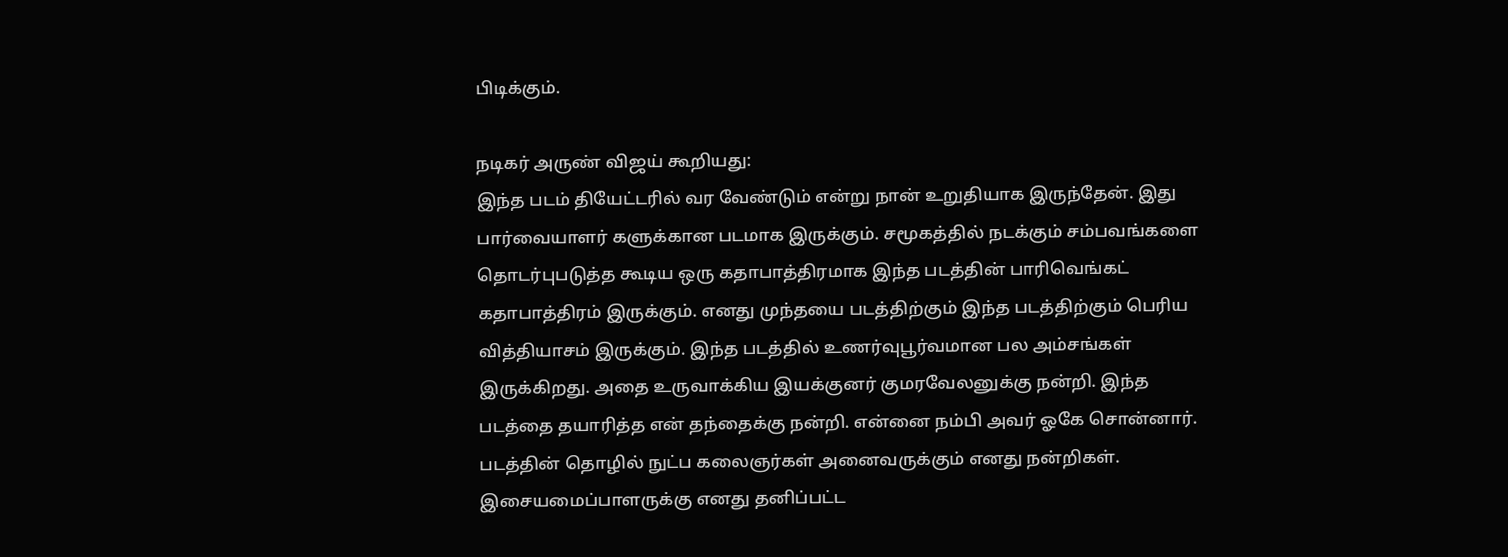பிடிக்கும்.

நடிகர் அருண் விஜய் கூறியது:
இந்த படம் தியேட்டரில் வர வேண்டும் என்று நான் உறுதியாக இருந்தேன். இது பார்வையாளர் களுக்கான படமாக இருக்கும். சமூகத்தில் நடக்கும் சம்பவங்களை தொடர்புபடுத்த கூடிய ஒரு கதாபாத்திரமாக இந்த படத்தின் பாரிவெங்கட் கதாபாத்திரம் இருக்கும். எனது முந்தயை படத்திற்கும் இந்த படத்திற்கும் பெரிய வித்தியாசம் இருக்கும். இந்த படத்தில் உணர்வுபூர்வமான பல அம்சங்கள் இருக்கிறது. அதை உருவாக்கிய இயக்குனர் குமரவேலனுக்கு நன்றி. இந்த படத்தை தயாரித்த என் தந்தைக்கு நன்றி. என்னை நம்பி அவர் ஓகே சொன்னார். படத்தின் தொழில் நுட்ப கலைஞர்கள் அனைவருக்கும் எனது நன்றிகள். இசையமைப்பாளருக்கு எனது தனிப்பட்ட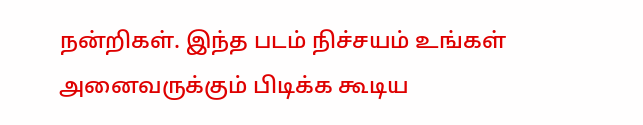நன்றிகள். இந்த படம் நிச்சயம் உங்கள் அனைவருக்கும் பிடிக்க கூடிய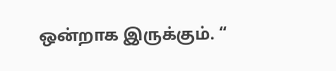ஒன்றாக இருக்கும். “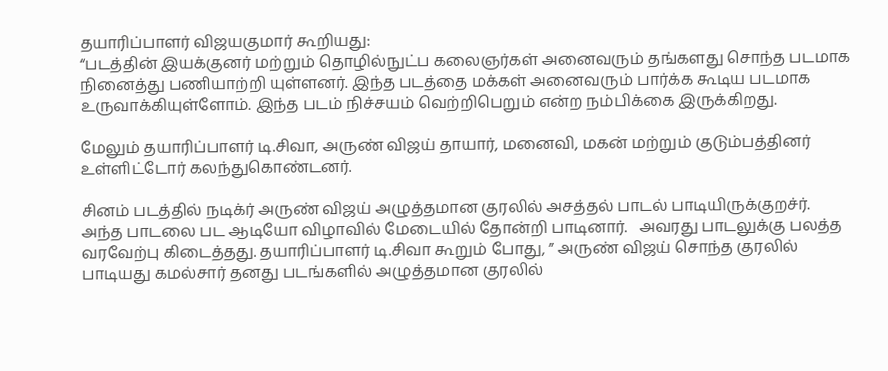தயாரிப்பாளர் விஜயகுமார் கூறியது:
“படத்தின் இயக்குனர் மற்றும் தொழில்நுட்ப கலைஞர்கள் அனைவரும் தங்களது சொந்த படமாக நினைத்து பணியாற்றி யுள்ளனர். இந்த படத்தை மக்கள் அனைவரும் பார்க்க கூடிய படமாக உருவாக்கியுள்ளோம். இந்த படம் நிச்சயம் வெற்றிபெறும் என்ற நம்பிக்கை இருக்கிறது.

மேலும் தயாரிப்பாளர் டி.சிவா, அருண் விஜய் தாயார், மனைவி, மகன் மற்றும் குடும்பத்தினர்  உள்ளிட்டோர் கலந்துகொண்டனர்.

சினம் படத்தில் நடிக்ர் அருண் விஜய் அழுத்தமான குரலில் அசத்தல் பாடல் பாடியிருக்குறச்ர். அந்த பாடலை பட ஆடியோ விழாவில் மேடையில் தோன்றி பாடினார்.   அவரது பாடலுக்கு பலத்த வரவேற்பு கிடைத்தது. தயாரிப்பாளர் டி.சிவா கூறும் போது, ” அருண் விஜய் சொந்த குரலில் பாடியது கமல்சார் தனது படங்களில் அழுத்தமான குரலில்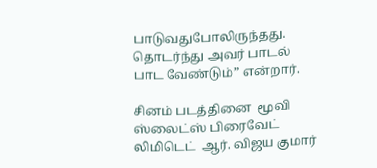பாடுவதுபோலிருந்தது. தொடர்ந்து அவர் பாடல் பாட வேண்டும்” என்றார்.

சினம் படத்தினை  மூவி ஸ்லைட்ஸ் பிரைவேட் லிமிடெட்  ஆர். விஜய குமார்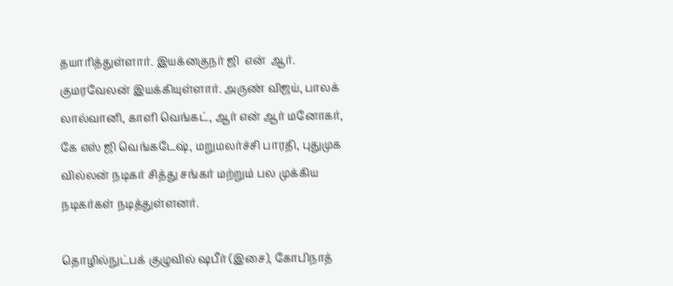தயாரித்துள்ளார். இயக்னகுநர் ஜி  என்  ஆர். குமரவேலன் இயக்கியுள்ளார். அருண் விஜய், பாலக் லால்வானி, காளி வெங்கட், ஆர் என் ஆர் மனோகர், கே எஸ் ஜி வெங்கடேஷ், மறுமலர்ச்சி பாரதி, புதுமுக வில்லன் நடிகர் சித்து சங்கர் மற்றும் பல முக்கிய நடிகர்கள் நடித்துள்ளனர்.

தொழில்நுட்பக் குழுவில் ஷபீர் (இசை), கோபிநாத்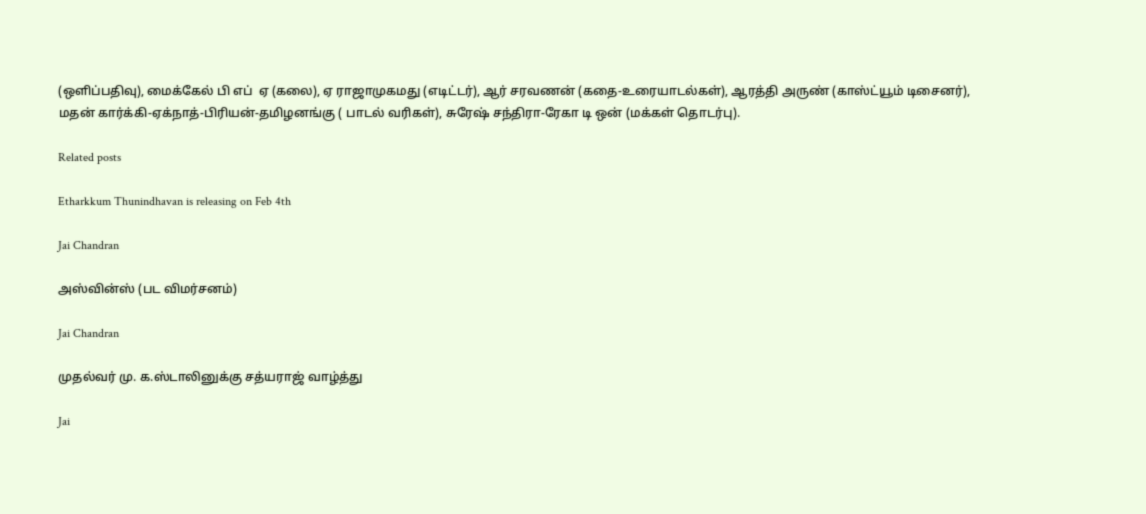(ஒளிப்பதிவு), மைக்கேல் பி எப்  ஏ (கலை), ஏ ராஜாமுகமது (எடிட்டர்), ஆர் சரவணன் (கதை-உரையாடல்கள்), ஆரத்தி அருண் (காஸ்ட்யூம் டிசைனர்), மதன் கார்க்கி-ஏக்நாத்-பிரியன்-தமிழனங்கு ( பாடல் வரிகள்), சுரேஷ் சந்திரா-ரேகா டி ஒன் (மக்கள் தொடர்பு).

Related posts

Etharkkum Thunindhavan is releasing on Feb 4th

Jai Chandran

அஸ்வின்ஸ் (பட விமர்சனம்)

Jai Chandran

முதல்வர் மு. க.ஸ்டாலினுக்கு சத்யராஜ் வாழ்த்து

Jai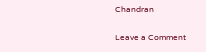Chandran

Leave a Comment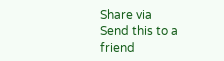Share via
Send this to a friend